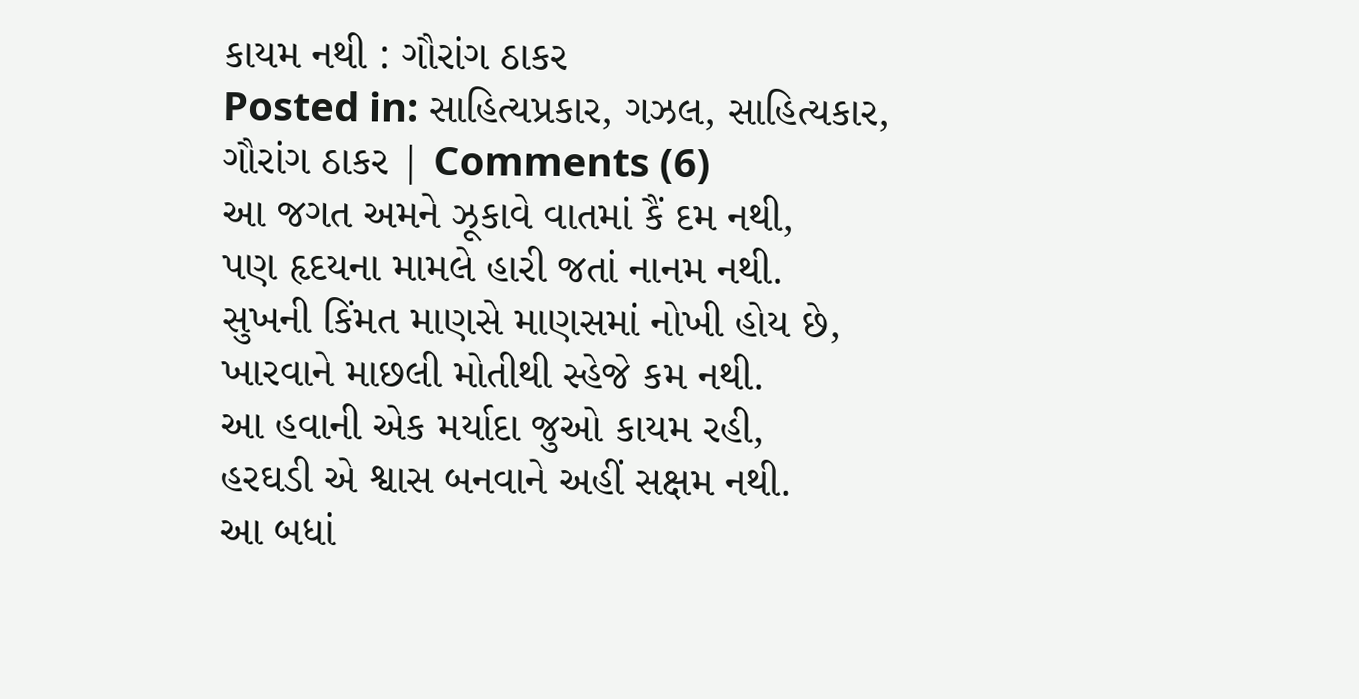કાયમ નથી : ગૌરાંગ ઠાકર
Posted in: સાહિત્યપ્રકાર, ગઝલ, સાહિત્યકાર, ગૌરાંગ ઠાકર | Comments (6)
આ જગત અમને ઝૂકાવે વાતમાં કૈં દમ નથી,
પણ હૃદયના મામલે હારી જતાં નાનમ નથી.
સુખની કિંમત માણસે માણસમાં નોખી હોય છે,
ખારવાને માછલી મોતીથી સ્હેજે કમ નથી.
આ હવાની એક મર્યાદા જુઓ કાયમ રહી,
હરઘડી એ શ્વાસ બનવાને અહીં સક્ષમ નથી.
આ બધાં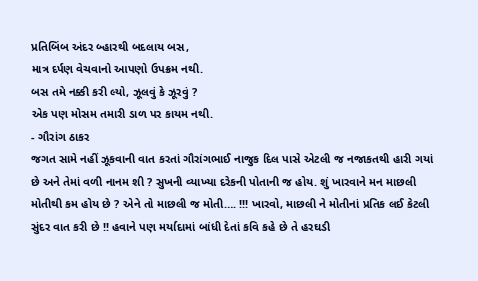પ્રતિબિંબ અંદર બ્હારથી બદલાય બસ,
માત્ર દર્પણ વેચવાનો આપણો ઉપક્રમ નથી.
બસ તમે નક્કી કરી લ્યો, ઝૂલવું કે ઝૂરવું ?
એક પણ મોસમ તમારી ડાળ પર કાયમ નથી.
- ગૌરાંગ ઠાકર
જગત સામે નહીં ઝૂકવાની વાત કરતાં ગૌરાંગભાઈ નાજુક દિલ પાસે એટલી જ નજાકતથી હારી ગયાં છે અને તેમાં વળી નાનમ શી ? સુખની વ્યાખ્યા દરેકની પોતાની જ હોય. શું ખારવાને મન માછલી મોતીથી કમ હોય છે ? એને તો માછલી જ મોતી…. !!! ખારવો, માછલી ને મોતીનાં પ્રતિક લઈ કેટલી સુંદર વાત કરી છે !! હવાને પણ મર્યાદામાં બાંધી દેતાં કવિ કહે છે તે હરઘડી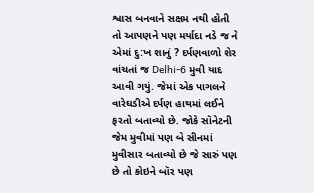શ્વાસ બનવાને સક્ષમ નથી હોતી તો આપણને પણ મર્યાદા નડે જ ને એમાં દુ:ખ શાનું ? દર્પણવાળો શેર વાંચતાં જ Delhi-6 મુવી યાદ આવી ગયું. જેમાં એક પાગલને વારેઘડીએ દર્પણ હાથમાં લઈને ફરતો બતાવ્યો છે. જોકે સૉનેટની જેમ મુવીમાં પણ બે સીનમાં મુવીસાર બતાવ્યો છે જે સારું પણ છે તો કોઇને બૉર પણ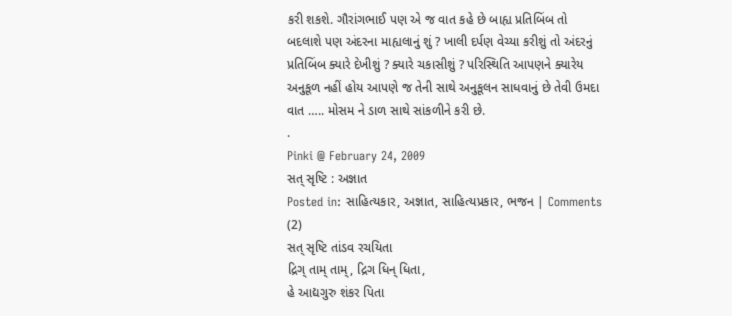કરી શકશે. ગૌરાંગભાઈ પણ એ જ વાત કહે છે બાહ્ય પ્રતિબિંબ તો બદલાશે પણ અંદરના માહ્યલાનું શું ? ખાલી દર્પણ વેચ્યા કરીશું તો અંદરનું પ્રતિબિંબ ક્યારે દેખીશું ? ક્યારે ચકાસીશું ? પરિસ્થિતિ આપણને ક્યારેય અનુકૂળ નહીં હોય આપણે જ તેની સાથે અનુકૂલન સાધવાનું છે તેવી ઉમદા વાત ….. મોસમ ને ડાળ સાથે સાંકળીને કરી છે.
.
Pinki @ February 24, 2009
સત્ સૃષ્ટિ : અજ્ઞાત
Posted in: સાહિત્યકાર, અજ્ઞાત, સાહિત્યપ્રકાર, ભજન | Comments (2)
સત્ સૃષ્ટિ તાંડવ રચયિતા
દ્રિગ્ તામ્ તામ્, દ્રિગ ધિન્ ધિતા,
હે આદ્યગુરુ શંકર પિતા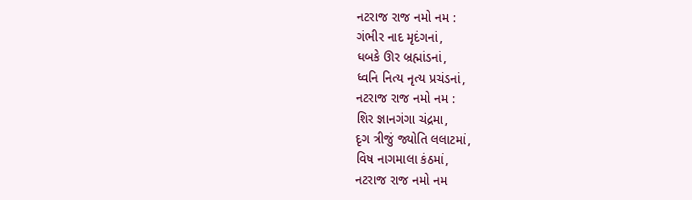નટરાજ રાજ નમો નમ :
ગંભીર નાદ મૃદંગનાં,
ધબકે ઊર બ્રહ્માંડનાં,
ધ્વનિ નિત્ય નૃત્ય પ્રચંડનાં,
નટરાજ રાજ નમો નમ :
શિર જ્ઞાનગંગા ચંદ્રમા,
દૃગ ત્રીજું જ્યોતિ લલાટમાં,
વિષ નાગમાલા કંઠમાં,
નટરાજ રાજ નમો નમ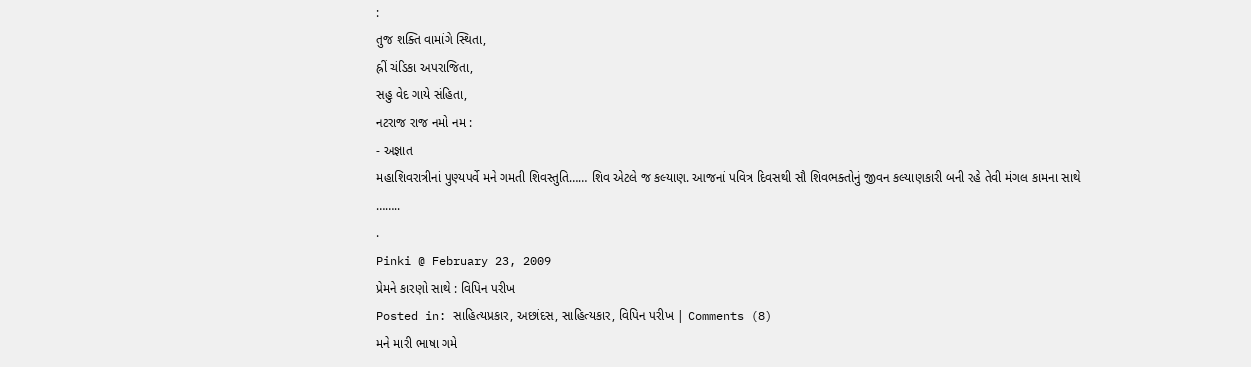:
તુજ શક્તિ વામાંગે સ્થિતા,
હ્રીં ચંડિકા અપરાજિતા,
સહુ વેદ ગાયે સંહિતા,
નટરાજ રાજ નમો નમ :
- અજ્ઞાત
મહાશિવરાત્રીનાં પુણ્યપર્વે મને ગમતી શિવસ્તુતિ…… શિવ એટલે જ કલ્યાણ. આજનાં પવિત્ર દિવસથી સૌ શિવભક્તોનું જીવન કલ્યાણકારી બની રહે તેવી મંગલ કામના સાથે ……..
.
Pinki @ February 23, 2009
પ્રેમને કારણો સાથે : વિપિન પરીખ
Posted in: સાહિત્યપ્રકાર, અછાંદસ, સાહિત્યકાર, વિપિન પરીખ | Comments (8)
મને મારી ભાષા ગમે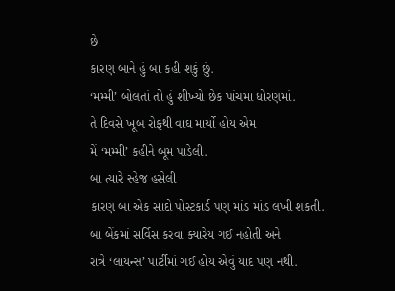છે
કારણ બાને હું બા કહી શકું છું.
‘મમ્મી’ બોલતાં તો હું શીખ્યો છેક પાંચમા ધોરણમાં.
તે દિવસે ખૂબ રોફથી વાઘ માર્યો હોય એમ
મેં ‘મમ્મી’ કહીને બૂમ પાડેલી.
બા ત્યારે સ્હેજ હસેલી
કારણ બા એક સાદો પોસ્ટકાર્ડ પણ માંડ માંડ લખી શકતી.
બા બેંકમાં સર્વિસ કરવા ક્યારેય ગઈ નહોતી અને
રાત્રે ‘લાયન્સ’ પાર્ટીમાં ગઈ હોય એવું યાદ પણ નથી.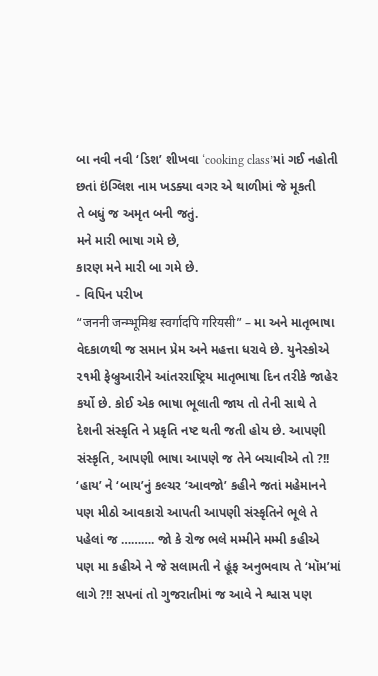બા નવી નવી ‘ડિશ’ શીખવા ‘cooking class’માં ગઈ નહોતી
છતાં ઇંગ્લિશ નામ ખડક્યા વગર એ થાળીમાં જે મૂકતી
તે બધું જ અમૃત બની જતું.
મને મારી ભાષા ગમે છે,
કારણ મને મારી બા ગમે છે.
- વિપિન પરીખ
“जननी जन्म्भूमिश्च स्वर्गादपि गरियसी” – મા અને માતૃભાષા વેદકાળથી જ સમાન પ્રેમ અને મહત્તા ધરાવે છે. યુનેસ્કોએ ૨૧મી ફેબ્રુઆરીને આંતરરાષ્ટ્રિય માતૃભાષા દિન તરીકે જાહેર કર્યો છે. કોઈ એક ભાષા ભૂલાતી જાય તો તેની સાથે તે દેશની સંસ્કૃતિ ને પ્રકૃતિ નષ્ટ થતી જતી હોય છે. આપણી સંસ્કૃતિ, આપણી ભાષા આપણે જ તેને બચાવીએ તો ?!! ‘હાય’ ને ‘બાય’નું કલ્ચર ‘આવજો’ કહીને જતાં મહેમાનને પણ મીઠો આવકારો આપતી આપણી સંસ્કૃતિને ભૂલે તે પહેલાં જ ………. જો કે રોજ ભલે મમ્મીને મમ્મી કહીએ પણ મા કહીએ ને જે સલામતી ને હૂંફ અનુભવાય તે ‘મૉમ’માં લાગે ?!! સપનાં તો ગુજરાતીમાં જ આવે ને શ્વાસ પણ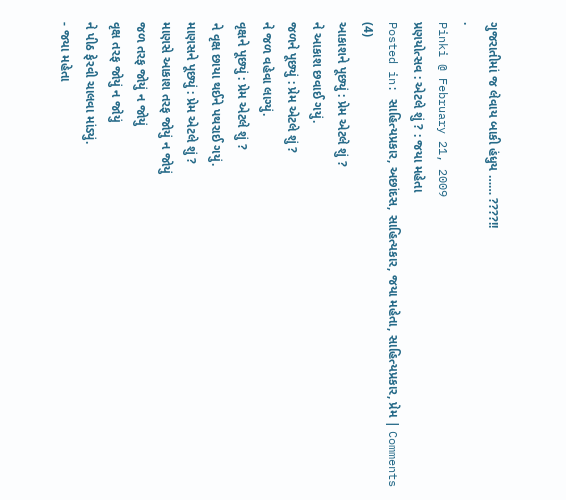ગુજરાતીમાં જ લેવાય બાકી હંધુય …… ????!!
.
Pinki @ February 21, 2009
પ્રણયોત્સવ : એટલે શું ? : જયા મહેતા
Posted in: સાહિત્યપ્રકાર, અછાંદસ, સાહિત્યકાર, જયા મહેતા, સાહિત્યપ્રકાર, પ્રેમ | Comments (4)
આકાશને પૂછ્યું : પ્રેમ એટલે શું ?
ને આકાશ છવાઈ ગયું.
જળને પૂછ્યું : પ્રેમ એટલે શું ?
ને જળ વહેવા લાગ્યું.
વૃક્ષને પૂછ્યું : પ્રેમ એટલે શું ?
ને વૃક્ષ છાયા થઈને પથરાઈ ગયું.
માણસને પૂછ્યું : પ્રેમ એટલે શું ?
માણસે આકાશ તરફ જોયું ન જોયું
જળ તરફ જોયું ન જોયું
વૃક્ષ તરફ જોયું ન જોયું
ને પીઠ ફેરવી ચાલવા માંડ્યું.
- જયા મહેતા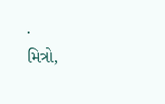.
મિત્રો,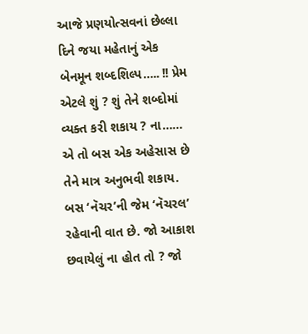આજે પ્રણયોત્સવનાં છેલ્લા દિને જયા મહેતાનું એક બેનમૂન શબ્દશિલ્પ….. !! પ્રેમ એટલે શું ? શું તેને શબ્દોમાં વ્યક્ત કરી શકાય ? ના…… એ તો બસ એક અહેસાસ છે તેને માત્ર અનુભવી શકાય. બસ ‘નૅચર’ની જેમ ‘નૅચરલ’ રહેવાની વાત છે. જો આકાશ છવાયેલું ના હોત તો ? જો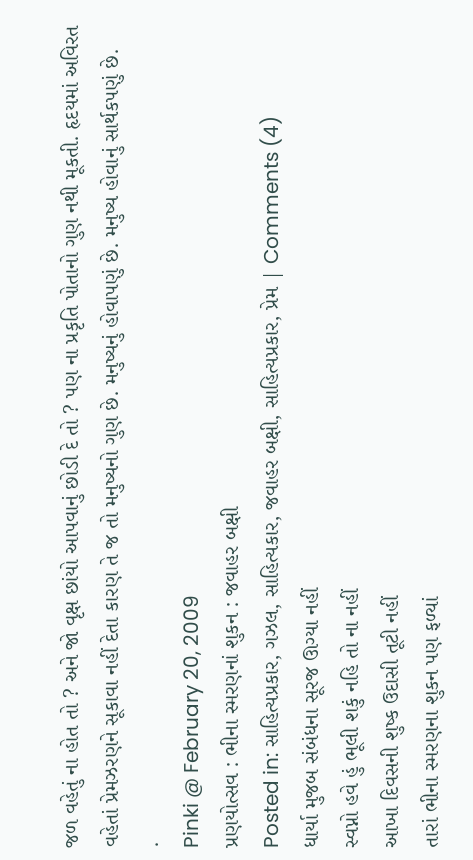જળ વહેતું ના હોત તો ? અને જો વૃક્ષ છાંયો આપવાનું છોડી દે તો ? પણ ના પ્રકૃતિ પોતાનો ગુણ નથી મૂકતી. હૃદયમાં અવિરત વહેતાં પ્રેમઝરણને સૂકાવા નહીં દેતા કારણ તે જ તો મનુષ્યનો ગુણ છે. મનુષ્યનું હોવાપણું છે. મનુષ્ય હોવાનું સાર્થકપણું છે.
.
Pinki @ February 20, 2009
પ્રણયોત્સવ : ભીના સ્મરણનાં શુકન : જવાહર બક્ષી
Posted in: સાહિત્યપ્રકાર, ગઝલ, સાહિત્યકાર, જવાહર બક્ષી, સાહિત્યપ્રકાર, પ્રેમ | Comments (4)
ધાર્યા મુજબ સંબંધના સૂરજ ઊગ્યા નહીં
સ્વપ્નો હવે હું ભૂલી શકું નહિ તો ના નહીં
આખા દિવસની શુષ્ક ઉદાસી તૂટી નહીં
તારાં ભીના સ્મરણના શુકન પણ ફળ્યાં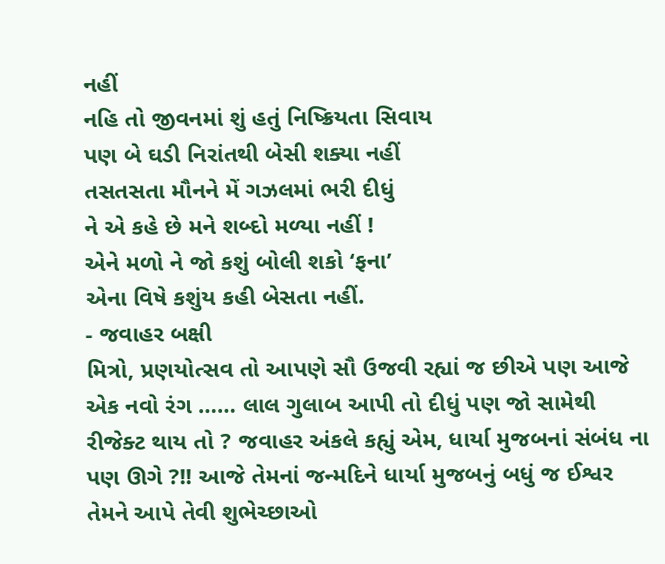નહીં
નહિ તો જીવનમાં શું હતું નિષ્ક્રિયતા સિવાય
પણ બે ઘડી નિરાંતથી બેસી શક્યા નહીં
તસતસતા મૌનને મેં ગઝલમાં ભરી દીધું
ને એ કહે છે મને શબ્દો મળ્યા નહીં !
એને મળો ને જો કશું બોલી શકો ‘ફના’
એના વિષે કશુંય કહી બેસતા નહીં.
- જવાહર બક્ષી
મિત્રો, પ્રણયોત્સવ તો આપણે સૌ ઉજવી રહ્યાં જ છીએ પણ આજે એક નવો રંગ …… લાલ ગુલાબ આપી તો દીધું પણ જો સામેથી રીજેક્ટ થાય તો ? જવાહર અંકલે કહ્યું એમ, ધાર્યા મુજબનાં સંબંધ ના પણ ઊગે ?!! આજે તેમનાં જન્મદિને ધાર્યા મુજબનું બધું જ ઈશ્વર તેમને આપે તેવી શુભેચ્છાઓ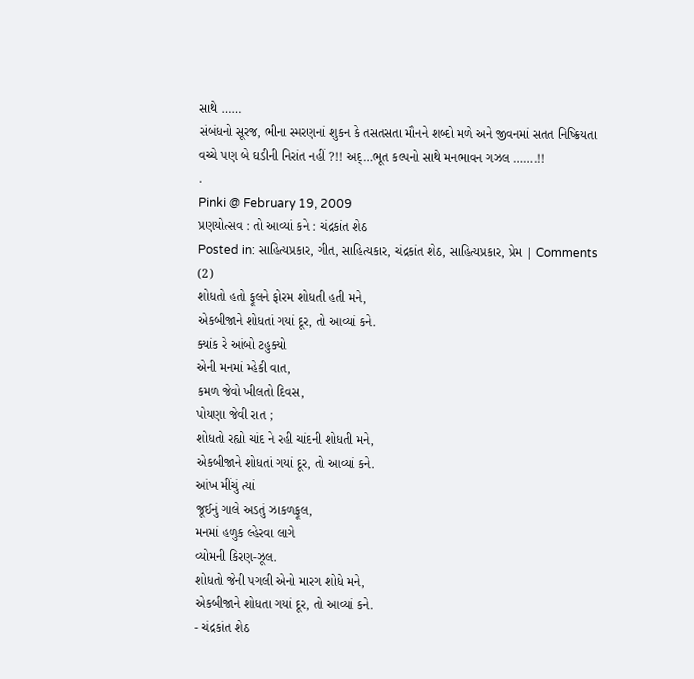સાથે ……
સંબંધનો સૂરજ, ભીના સ્મરણનાં શુકન કે તસતસતા મૌનને શબ્દો મળે અને જીવનમાં સતત નિષ્ક્રિયતા વચ્ચે પણ બે ઘડીની નિરાંત નહીં ?!! અદ્…ભૂત કલ્પનો સાથે મનભાવન ગઝલ …….!!
.
Pinki @ February 19, 2009
પ્રણયોત્સવ : તો આવ્યાં કને : ચંદ્રકાંત શેઠ
Posted in: સાહિત્યપ્રકાર, ગીત, સાહિત્યકાર, ચંદ્રકાંત શેઠ, સાહિત્યપ્રકાર, પ્રેમ | Comments (2)
શોધતો હતો ફૂલને ફોરમ શોધતી હતી મને,
એકબીજાને શોધતાં ગયાં દૂર, તો આવ્યાં કને.
ક્યાંક રે આંબો ટહુક્યો
એની મનમાં મ્હેકી વાત,
કમળ જેવો ખીલતો દિવસ,
પોયણા જેવી રાત ;
શોધતો રહ્યો ચાંદ ને રહી ચાંદની શોધતી મને,
એકબીજાને શોધતાં ગયાં દૂર, તો આવ્યાં કને.
આંખ મીંચું ત્યાં
જૂઈનું ગાલે અડતું ઝાકળફૂલ,
મનમાં હળુક લ્હેરવા લાગે
વ્યોમની કિરણ-ઝૂલ.
શોધતો જેની પગલી એનો મારગ શોધે મને,
એકબીજાને શોધતા ગયાં દૂર, તો આવ્યાં કને.
- ચંદ્રકાંત શેઠ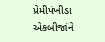પ્રેમીપંખીડા એકબીજાંને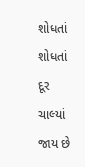શોધતાં શોધતાં દૂર ચાલ્યાં જાય છે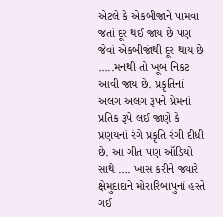એટલે કે એકબીજાને પામવા જતાં દૂર થઈ જાય છે પણ જેવાં એકબીજાંથી દૂર થાય છે …..મનથી તો ખૂબ નિકટ આવી જાય છે. પ્રકૃતિનાં અલગ અલગ રૂપને પ્રેમનાં પ્રતિક રૂપે લઈ જાણે કે પ્રણયનાં રંગે પ્રકૃતિ રંગી દીધી છે. આ ગીત પણ ઑડિયો સાથે …. ખાસ કરીને જ્યારે ક્ષેમુદાદાને મોરારિબાપુનાં હસ્તે ગઈ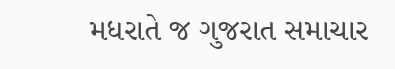મધરાતે જ ગુજરાત સમાચાર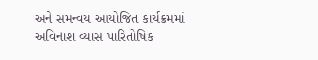અને સમન્વય આયોજિત કાર્યક્રમમાં અવિનાશ વ્યાસ પારિતોષિક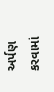અર્પણ કરવામાં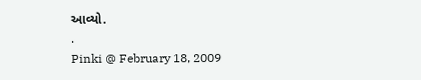આવ્યો.
.
Pinki @ February 18, 2009